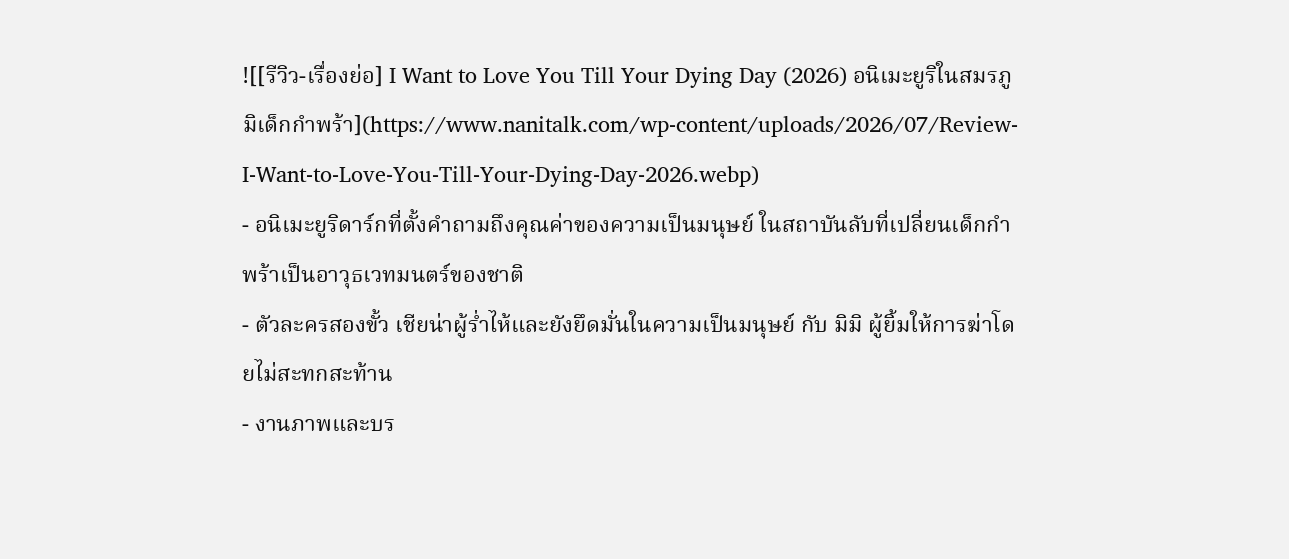![[รีวิว-เรื่องย่อ] I Want to Love You Till Your Dying Day (2026) อนิเมะยูริในสมรภูมิเด็กกำพร้า](https://www.nanitalk.com/wp-content/uploads/2026/07/Review-I-Want-to-Love-You-Till-Your-Dying-Day-2026.webp)
- อนิเมะยูริดาร์กที่ตั้งคำถามถึงคุณค่าของความเป็นมนุษย์ ในสถาบันลับที่เปลี่ยนเด็กกำพร้าเป็นอาวุธเวทมนตร์ของชาติ
- ตัวละครสองขั้ว เชียน่าผู้ร่ำไห้และยังยึดมั่นในความเป็นมนุษย์ กับ มิมิ ผู้ยิ้มให้การฆ่าโดยไม่สะทกสะท้าน
- งานภาพและบร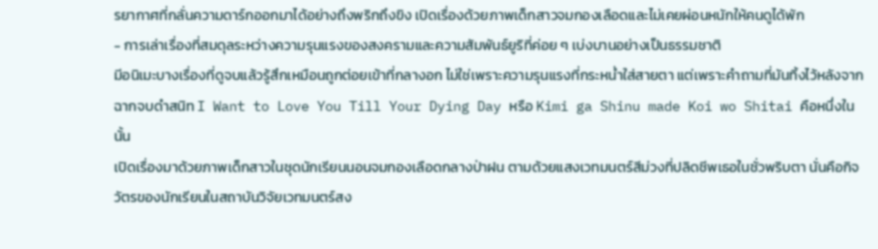รยากาศที่กลั่นความดาร์กออกมาได้อย่างถึงพริกถึงขิง เปิดเรื่องด้วยภาพเด็กสาวจมกองเลือดและไม่เคยผ่อนหนักให้คนดูได้พัก
- การเล่าเรื่องที่สมดุลระหว่างความรุนแรงของสงครามและความสัมพันธ์ยูริที่ค่อย ๆ เบ่งบานอย่างเป็นธรรมชาติ
มีอนิเมะบางเรื่องที่ดูจบแล้วรู้สึกเหมือนถูกต่อยเข้าที่กลางอก ไม่ใช่เพราะความรุนแรงที่กระหน่ำใส่สายตา แต่เพราะคำถามที่มันทิ้งไว้หลังจากฉากจบดำสนิท I Want to Love You Till Your Dying Day หรือ Kimi ga Shinu made Koi wo Shitai คือหนึ่งในนั้น
เปิดเรื่องมาด้วยภาพเด็กสาวในชุดนักเรียนนอนจมกองเลือดกลางป่าฝน ตามด้วยแสงเวทมนตร์สีม่วงที่ปลิดชีพเธอในชั่วพริบตา นั่นคือกิจวัตรของนักเรียนในสถาบันวิจัยเวทมนตร์สง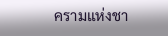ครามแห่งชา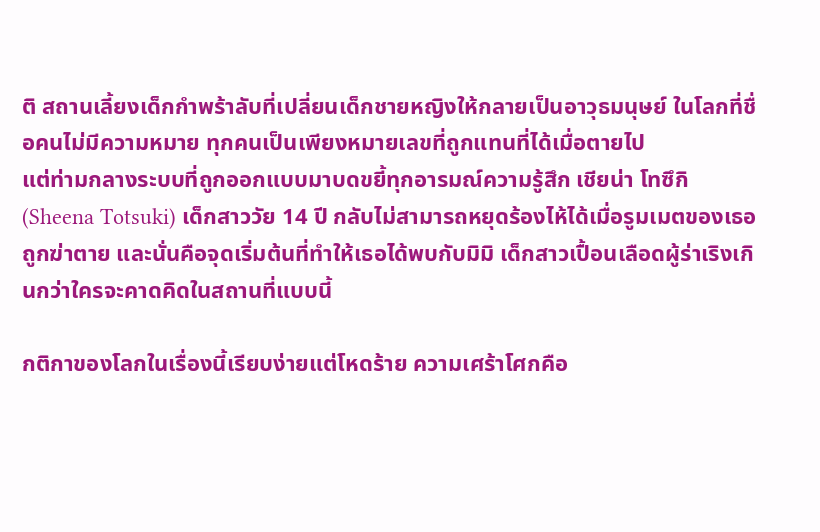ติ สถานเลี้ยงเด็กกำพร้าลับที่เปลี่ยนเด็กชายหญิงให้กลายเป็นอาวุธมนุษย์ ในโลกที่ชื่อคนไม่มีความหมาย ทุกคนเป็นเพียงหมายเลขที่ถูกแทนที่ได้เมื่อตายไป
แต่ท่ามกลางระบบที่ถูกออกแบบมาบดขยี้ทุกอารมณ์ความรู้สึก เชียน่า โทซึกิ (Sheena Totsuki) เด็กสาววัย 14 ปี กลับไม่สามารถหยุดร้องไห้ได้เมื่อรูมเมตของเธอถูกฆ่าตาย และนั่นคือจุดเริ่มต้นที่ทำให้เธอได้พบกับมิมิ เด็กสาวเปื้อนเลือดผู้ร่าเริงเกินกว่าใครจะคาดคิดในสถานที่แบบนี้

กติกาของโลกในเรื่องนี้เรียบง่ายแต่โหดร้าย ความเศร้าโศกคือ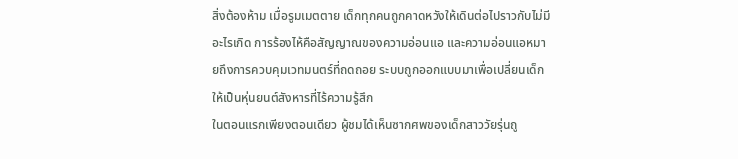สิ่งต้องห้าม เมื่อรูมเมตตาย เด็กทุกคนถูกคาดหวังให้เดินต่อไปราวกับไม่มีอะไรเกิด การร้องไห้คือสัญญาณของความอ่อนแอ และความอ่อนแอหมายถึงการควบคุมเวทมนตร์ที่ถดถอย ระบบถูกออกแบบมาเพื่อเปลี่ยนเด็กให้เป็นหุ่นยนต์สังหารที่ไร้ความรู้สึก
ในตอนแรกเพียงตอนเดียว ผู้ชมได้เห็นซากศพของเด็กสาววัยรุ่นถู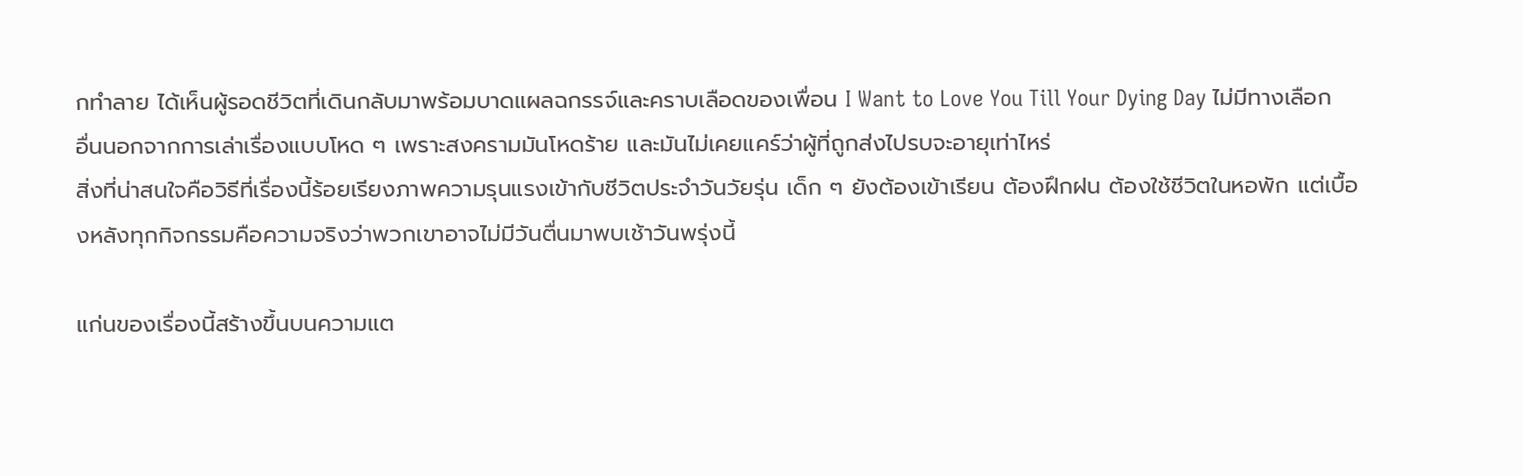กทำลาย ได้เห็นผู้รอดชีวิตที่เดินกลับมาพร้อมบาดแผลฉกรรจ์และคราบเลือดของเพื่อน I Want to Love You Till Your Dying Day ไม่มีทางเลือกอื่นนอกจากการเล่าเรื่องแบบโหด ๆ เพราะสงครามมันโหดร้าย และมันไม่เคยแคร์ว่าผู้ที่ถูกส่งไปรบจะอายุเท่าไหร่
สิ่งที่น่าสนใจคือวิธีที่เรื่องนี้ร้อยเรียงภาพความรุนแรงเข้ากับชีวิตประจำวันวัยรุ่น เด็ก ๆ ยังต้องเข้าเรียน ต้องฝึกฝน ต้องใช้ชีวิตในหอพัก แต่เบื้องหลังทุกกิจกรรมคือความจริงว่าพวกเขาอาจไม่มีวันตื่นมาพบเช้าวันพรุ่งนี้

แก่นของเรื่องนี้สร้างขึ้นบนความแต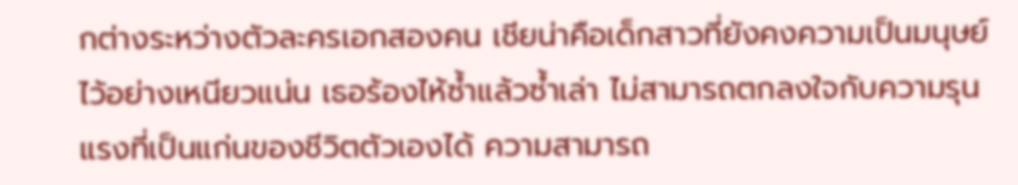กต่างระหว่างตัวละครเอกสองคน เชียน่าคือเด็กสาวที่ยังคงความเป็นมนุษย์ไว้อย่างเหนียวแน่น เธอร้องไห้ซ้ำแล้วซ้ำเล่า ไม่สามารถตกลงใจกับความรุนแรงที่เป็นแก่นของชีวิตตัวเองได้ ความสามารถ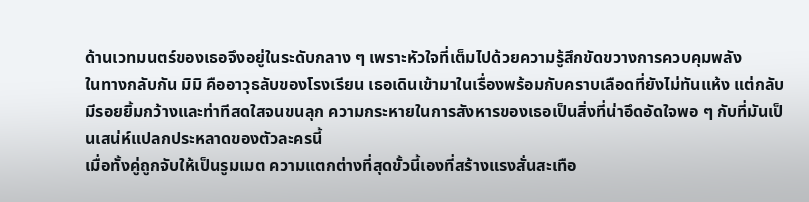ด้านเวทมนตร์ของเธอจึงอยู่ในระดับกลาง ๆ เพราะหัวใจที่เต็มไปด้วยความรู้สึกขัดขวางการควบคุมพลัง
ในทางกลับกัน มิมิ คืออาวุธลับของโรงเรียน เธอเดินเข้ามาในเรื่องพร้อมกับคราบเลือดที่ยังไม่ทันแห้ง แต่กลับมีรอยยิ้มกว้างและท่าทีสดใสจนขนลุก ความกระหายในการสังหารของเธอเป็นสิ่งที่น่าอึดอัดใจพอ ๆ กับที่มันเป็นเสน่ห์แปลกประหลาดของตัวละครนี้
เมื่อทั้งคู่ถูกจับให้เป็นรูมเมต ความแตกต่างที่สุดขั้วนี้เองที่สร้างแรงสั่นสะเทือ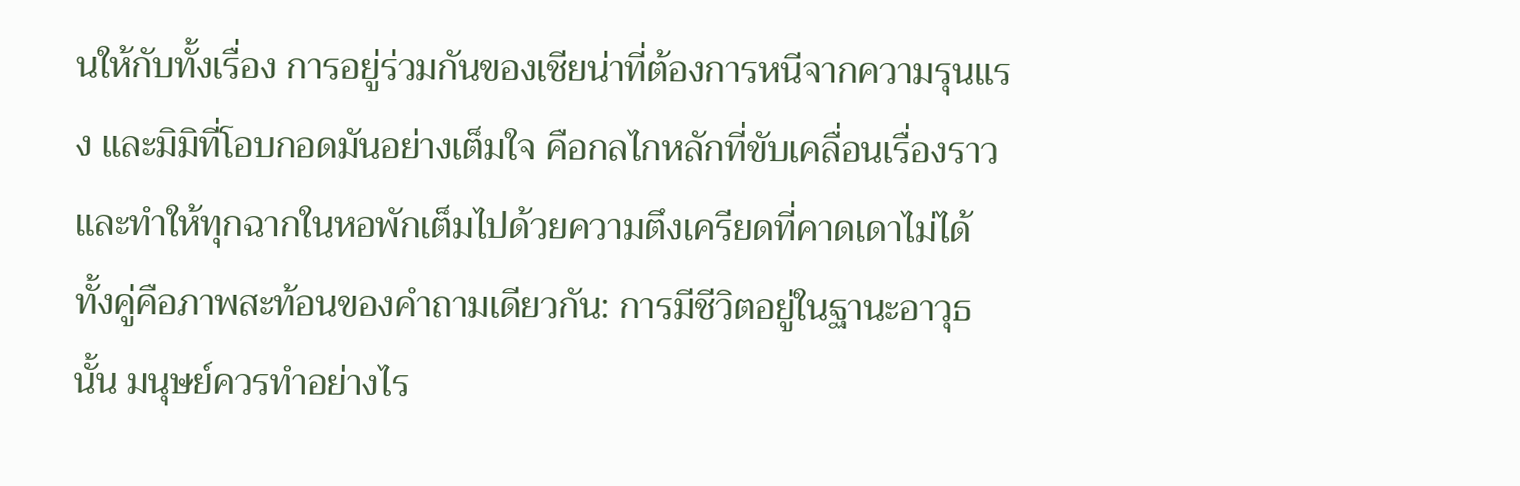นให้กับทั้งเรื่อง การอยู่ร่วมกันของเชียน่าที่ต้องการหนีจากความรุนแรง และมิมิที่โอบกอดมันอย่างเต็มใจ คือกลไกหลักที่ขับเคลื่อนเรื่องราวและทำให้ทุกฉากในหอพักเต็มไปด้วยความตึงเครียดที่คาดเดาไม่ได้
ทั้งคู่คือภาพสะท้อนของคำถามเดียวกัน: การมีชีวิตอยู่ในฐานะอาวุธนั้น มนุษย์ควรทำอย่างไร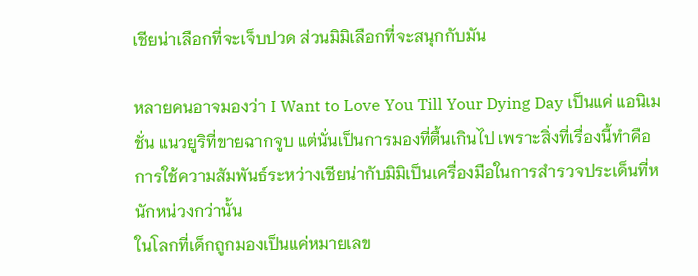เชียน่าเลือกที่จะเจ็บปวด ส่วนมิมิเลือกที่จะสนุกกับมัน

หลายคนอาจมองว่า I Want to Love You Till Your Dying Day เป็นแค่ แอนิเมชั่น แนวยูริที่ขายฉากจูบ แต่นั่นเป็นการมองที่ตื้นเกินไป เพราะสิ่งที่เรื่องนี้ทำคือการใช้ความสัมพันธ์ระหว่างเชียน่ากับมิมิเป็นเครื่องมือในการสำรวจประเด็นที่หนักหน่วงกว่านั้น
ในโลกที่เด็กถูกมองเป็นแค่หมายเลข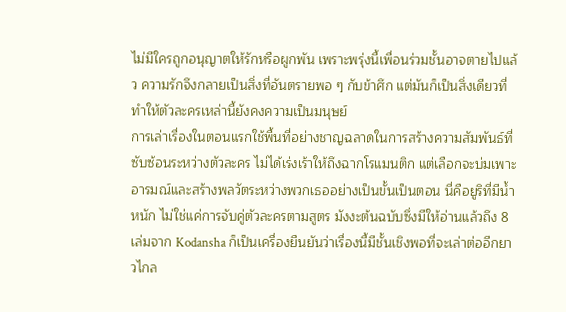ไม่มีใครถูกอนุญาตให้รักหรือผูกพัน เพราะพรุ่งนี้เพื่อนร่วมชั้นอาจตายไปแล้ว ความรักจึงกลายเป็นสิ่งที่อันตรายพอ ๆ กับข้าศึก แต่มันก็เป็นสิ่งเดียวที่ทำให้ตัวละครเหล่านี้ยังคงความเป็นมนุษย์
การเล่าเรื่องในตอนแรกใช้พื้นที่อย่างชาญฉลาดในการสร้างความสัมพันธ์ที่ซับซ้อนระหว่างตัวละคร ไม่ได้เร่งเร้าให้ถึงฉากโรแมนติก แต่เลือกจะบ่มเพาะอารมณ์และสร้างพลวัตระหว่างพวกเธออย่างเป็นขั้นเป็นตอน นี่คือยูริที่มีน้ำหนัก ไม่ใช่แค่การจับคู่ตัวละครตามสูตร มังงะต้นฉบับซึ่งมีให้อ่านแล้วถึง 8 เล่มจาก Kodansha ก็เป็นเครื่องยืนยันว่าเรื่องนี้มีชั้นเชิงพอที่จะเล่าต่ออีกยาวไกล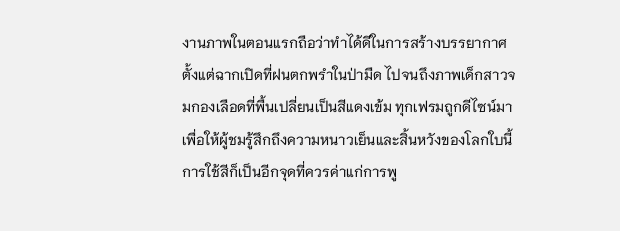งานภาพในตอนแรกถือว่าทำได้ดีในการสร้างบรรยากาศ ตั้งแต่ฉากเปิดที่ฝนตกพรำในป่ามืด ไปจนถึงภาพเด็กสาวจมกองเลือดที่พื้นเปลี่ยนเป็นสีแดงเข้ม ทุกเฟรมถูกดีไซน์มาเพื่อให้ผู้ชมรู้สึกถึงความหนาวเย็นและสิ้นหวังของโลกใบนี้
การใช้สีก็เป็นอีกจุดที่ควรค่าแก่การพู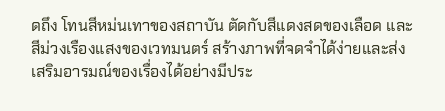ดถึง โทนสีหม่นเทาของสถาบัน ตัดกับสีแดงสดของเลือด และสีม่วงเรืองแสงของเวทมนตร์ สร้างภาพที่จดจำได้ง่ายและส่งเสริมอารมณ์ของเรื่องได้อย่างมีประ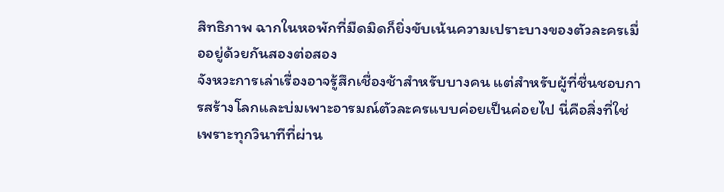สิทธิภาพ ฉากในหอพักที่มืดมิดก็ยิ่งขับเน้นความเปราะบางของตัวละครเมื่ออยู่ด้วยกันสองต่อสอง
จังหวะการเล่าเรื่องอาจรู้สึกเชื่องช้าสำหรับบางคน แต่สำหรับผู้ที่ชื่นชอบการสร้างโลกและบ่มเพาะอารมณ์ตัวละครแบบค่อยเป็นค่อยไป นี่คือสิ่งที่ใช่ เพราะทุกวินาทีที่ผ่าน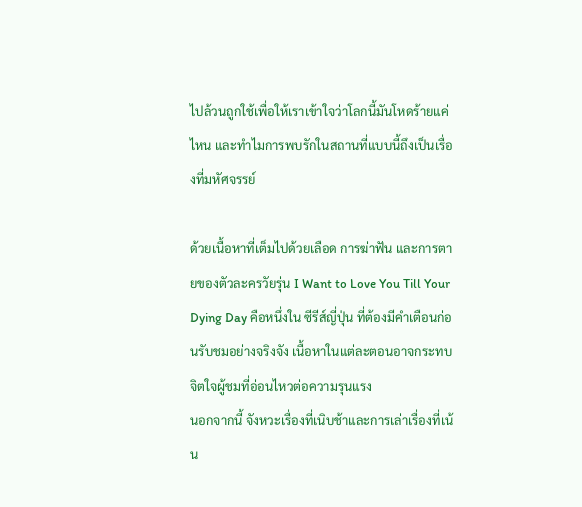ไปล้วนถูกใช้เพื่อให้เราเข้าใจว่าโลกนี้มันโหดร้ายแค่ไหน และทำไมการพบรักในสถานที่แบบนี้ถึงเป็นเรื่องที่มหัศจรรย์

ด้วยเนื้อหาที่เต็มไปด้วยเลือด การฆ่าฟัน และการตายของตัวละครวัยรุ่น I Want to Love You Till Your Dying Day คือหนึ่งใน ซีรีส์ญี่ปุ่น ที่ต้องมีคำเตือนก่อนรับชมอย่างจริงจัง เนื้อหาในแต่ละตอนอาจกระทบจิตใจผู้ชมที่อ่อนไหวต่อความรุนแรง
นอกจากนี้ จังหวะเรื่องที่เนิบช้าและการเล่าเรื่องที่เน้น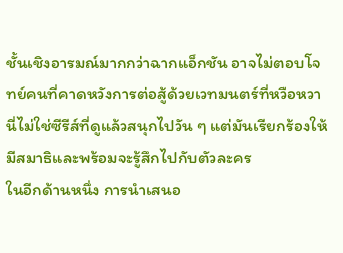ชั้นเชิงอารมณ์มากกว่าฉากแอ็กชัน อาจไม่ตอบโจทย์คนที่คาดหวังการต่อสู้ด้วยเวทมนตร์ที่หวือหวา นี่ไม่ใช่ซีรีส์ที่ดูแล้วสนุกไปวัน ๆ แต่มันเรียกร้องให้มีสมาธิและพร้อมจะรู้สึกไปกับตัวละคร
ในอีกด้านหนึ่ง การนำเสนอ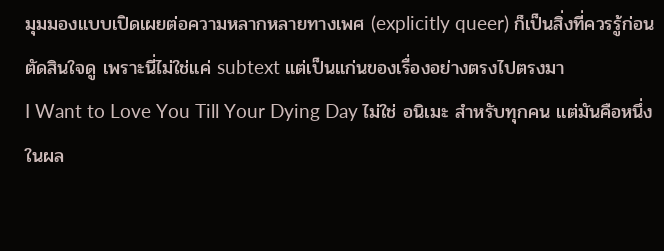มุมมองแบบเปิดเผยต่อความหลากหลายทางเพศ (explicitly queer) ก็เป็นสิ่งที่ควรรู้ก่อนตัดสินใจดู เพราะนี่ไม่ใช่แค่ subtext แต่เป็นแก่นของเรื่องอย่างตรงไปตรงมา
I Want to Love You Till Your Dying Day ไม่ใช่ อนิเมะ สำหรับทุกคน แต่มันคือหนึ่งในผล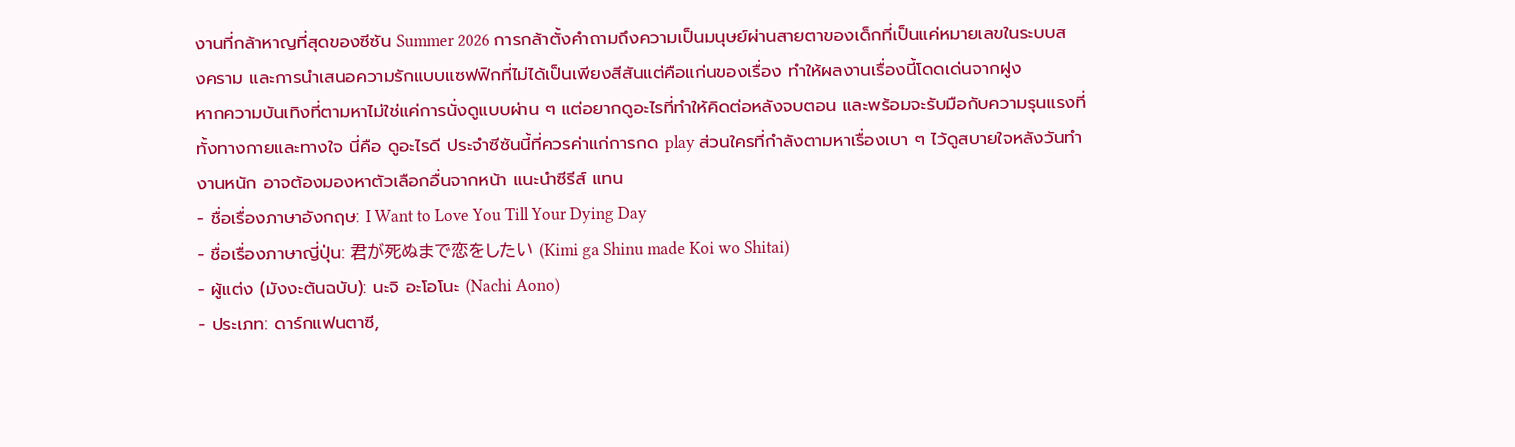งานที่กล้าหาญที่สุดของซีซัน Summer 2026 การกล้าตั้งคำถามถึงความเป็นมนุษย์ผ่านสายตาของเด็กที่เป็นแค่หมายเลขในระบบสงคราม และการนำเสนอความรักแบบแซฟฟิกที่ไม่ได้เป็นเพียงสีสันแต่คือแก่นของเรื่อง ทำให้ผลงานเรื่องนี้โดดเด่นจากฝูง
หากความบันเทิงที่ตามหาไม่ใช่แค่การนั่งดูแบบผ่าน ๆ แต่อยากดูอะไรที่ทำให้คิดต่อหลังจบตอน และพร้อมจะรับมือกับความรุนแรงที่ทั้งทางกายและทางใจ นี่คือ ดูอะไรดี ประจำซีซันนี้ที่ควรค่าแก่การกด play ส่วนใครที่กำลังตามหาเรื่องเบา ๆ ไว้ดูสบายใจหลังวันทำงานหนัก อาจต้องมองหาตัวเลือกอื่นจากหน้า แนะนำซีรีส์ แทน
- ชื่อเรื่องภาษาอังกฤษ: I Want to Love You Till Your Dying Day
- ชื่อเรื่องภาษาญี่ปุ่น: 君が死ぬまで恋をしたい (Kimi ga Shinu made Koi wo Shitai)
- ผู้แต่ง (มังงะต้นฉบับ): นะจิ อะโอโนะ (Nachi Aono)
- ประเภท: ดาร์กแฟนตาซี,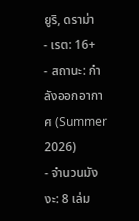ยูริ, ดราม่า
- เรต: 16+
- สถานะ: กำลังออกอากาศ (Summer 2026)
- จำนวนมังงะ: 8 เล่ม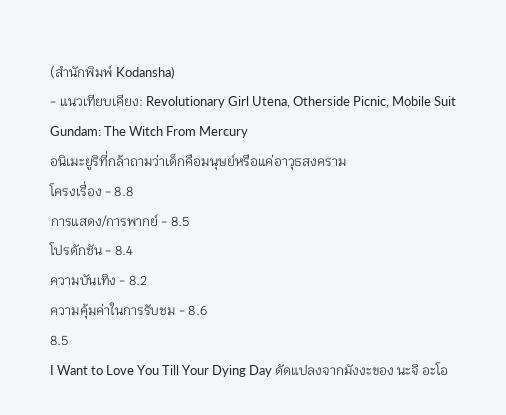(สำนักพิมพ์ Kodansha)
- แนวเทียบเคียง: Revolutionary Girl Utena, Otherside Picnic, Mobile Suit Gundam: The Witch From Mercury
อนิเมะยูริที่กล้าถามว่าเด็กคือมนุษย์หรือแค่อาวุธสงคราม
โครงเรื่อง - 8.8
การแสดง/การพากย์ - 8.5
โปรดักชัน - 8.4
ความบันเทิง - 8.2
ความคุ้มค่าในการรับชม - 8.6
8.5
I Want to Love You Till Your Dying Day ดัดแปลงจากมังงะของ นะจิ อะโอ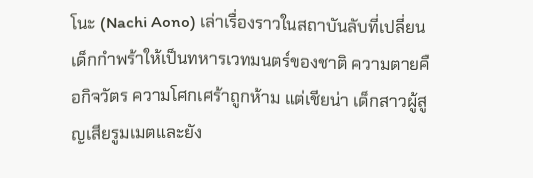โนะ (Nachi Aono) เล่าเรื่องราวในสถาบันลับที่เปลี่ยนเด็กกำพร้าให้เป็นทหารเวทมนตร์ของชาติ ความตายคือกิจวัตร ความโศกเศร้าถูกห้าม แต่เชียน่า เด็กสาวผู้สูญเสียรูมเมตและยัง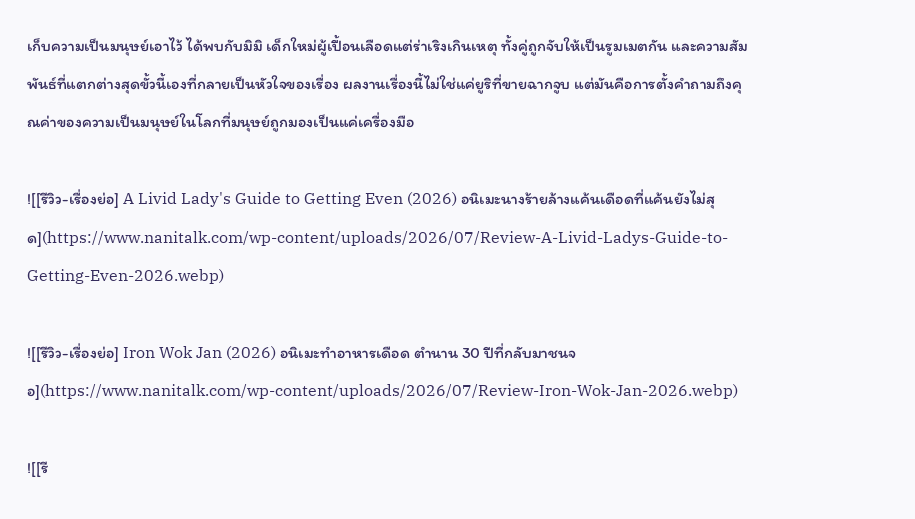เก็บความเป็นมนุษย์เอาไว้ ได้พบกับมิมิ เด็กใหม่ผู้เปื้อนเลือดแต่ร่าเริงเกินเหตุ ทั้งคู่ถูกจับให้เป็นรูมเมตกัน และความสัมพันธ์ที่แตกต่างสุดขั้วนี้เองที่กลายเป็นหัวใจของเรื่อง ผลงานเรื่องนี้ไม่ใช่แค่ยูริที่ขายฉากจูบ แต่มันคือการตั้งคำถามถึงคุณค่าของความเป็นมนุษย์ในโลกที่มนุษย์ถูกมองเป็นแค่เครื่องมือ

![[รีวิว-เรื่องย่อ] A Livid Lady's Guide to Getting Even (2026) อนิเมะนางร้ายล้างแค้นเดือดที่แค้นยังไม่สุด](https://www.nanitalk.com/wp-content/uploads/2026/07/Review-A-Livid-Ladys-Guide-to-Getting-Even-2026.webp)

![[รีวิว-เรื่องย่อ] Iron Wok Jan (2026) อนิเมะทำอาหารเดือด ตำนาน 30 ปีที่กลับมาชนจอ](https://www.nanitalk.com/wp-content/uploads/2026/07/Review-Iron-Wok-Jan-2026.webp)

![[รี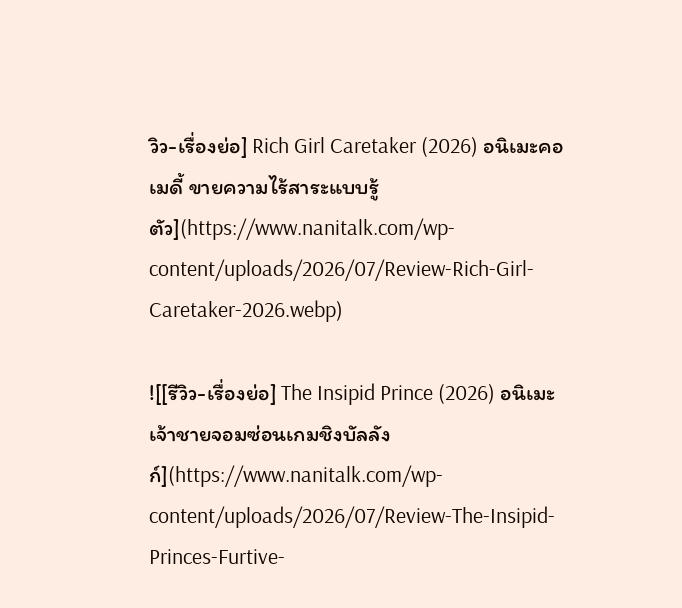วิว-เรื่องย่อ] Rich Girl Caretaker (2026) อนิเมะคอเมดี้ ขายความไร้สาระแบบรู้ตัว](https://www.nanitalk.com/wp-content/uploads/2026/07/Review-Rich-Girl-Caretaker-2026.webp)

![[รีวิว-เรื่องย่อ] The Insipid Prince (2026) อนิเมะเจ้าชายจอมซ่อนเกมชิงบัลลังก์](https://www.nanitalk.com/wp-content/uploads/2026/07/Review-The-Insipid-Princes-Furtive-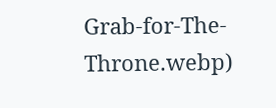Grab-for-The-Throne.webp)